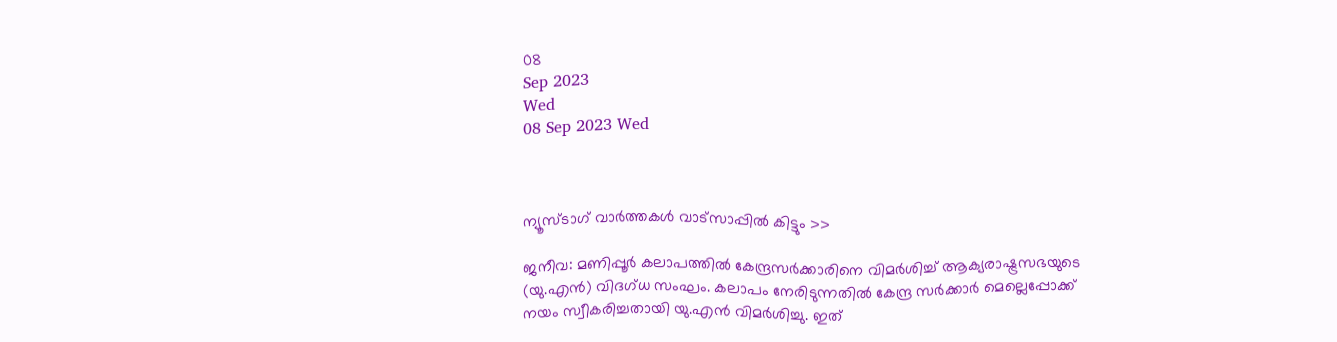08
Sep 2023
Wed
08 Sep 2023 Wed



ന്യൂസ്ടാഗ് വാര്‍ത്തകള്‍ വാട്‌സാപ്പില്‍ കിട്ടും >>

ജനീവ: മണിപ്പൂര്‍ കലാപത്തില്‍ കേന്ദ്രസര്‍ക്കാരിനെ വിമര്‍ശിച്ച് ആക്യരാഷ്ട്രസഭയുടെ (യു.എന്‍) വിദഗ്ധ സംഘം. കലാപം നേരിടുന്നതില്‍ കേന്ദ്ര സര്‍ക്കാര്‍ മെല്ലെപ്പോക്ക് നയം സ്വീകരിച്ചതായി യു.എന്‍ വിമര്‍ശിച്ചു. ഇത്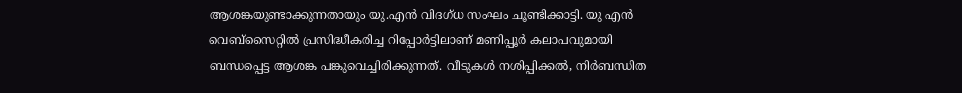ആശങ്കയുണ്ടാക്കുന്നതായും യു.എന്‍ വിദഗ്ധ സംഘം ചൂണ്ടിക്കാട്ടി. യു എന്‍ വെബ്‌സൈറ്റില്‍ പ്രസിദ്ധീകരിച്ച റിപ്പോര്‍ട്ടിലാണ് മണിപ്പൂര്‍ കലാപവുമായി ബന്ധപ്പെട്ട ആശങ്ക പങ്കുവെച്ചിരിക്കുന്നത്. വീടുകള്‍ നശിപ്പിക്കല്‍, നിര്‍ബന്ധിത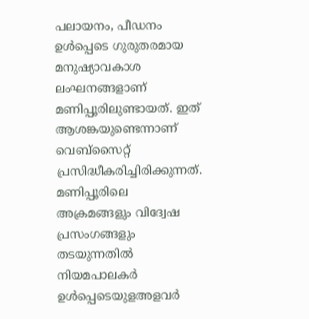പലായനം, പീഡനം ഉള്‍പ്പെടെ ഗുരുതരമായ മനുഷ്യാവകാശ ലംഘനങ്ങളാണ് മണിപ്പൂരിലുണ്ടായത്. ഇത് ആശങ്കയുണ്ടെന്നാണ് വെബ്‌സൈറ്റ് പ്രസിദ്ധീകരിച്ചിരിക്കുന്നത്. മണിപ്പൂരിലെ അക്രമങ്ങളും വിദ്വേഷ പ്രസംഗങ്ങളും തടയുന്നതില്‍ നിയമപാലകര്‍ ഉള്‍പ്പെടെയുളഅളവര്‍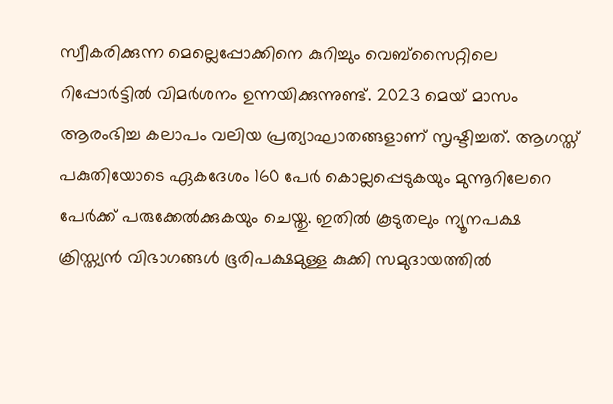സ്വീകരിക്കുന്ന മെല്ലെപ്പോക്കിനെ കുറിച്ചും വെബ്‌സൈറ്റിലെ റിപ്പോര്‍ട്ടില്‍ വിമര്‍ശനം ഉന്നയിക്കുന്നുണ്ട്. 2023 മെയ് മാസം ആരംഭിച്ച കലാപം വലിയ പ്രത്യാഘാതങ്ങളാണ് സൃഷ്ടിച്ചത്. ആഗസ്ത് പകുതിയോടെ ഏകദേശം 160 പേര്‍ കൊല്ലപ്പെടുകയും മുന്നൂറിലേറെ പേര്‍ക്ക് പരുക്കേല്‍ക്കുകയും ചെയ്തു. ഇതില്‍ കൂടുതലും ന്യൂനപക്ഷ ക്രിസ്ത്യന്‍ വിഭാഗങ്ങള്‍ ഭൂരിപക്ഷമുള്ള കുക്കി സമുദായത്തില്‍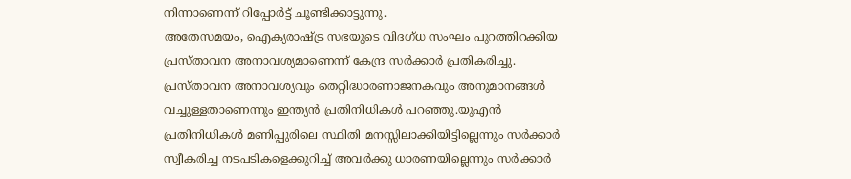നിന്നാണെന്ന് റിപ്പോര്‍ട്ട് ചൂണ്ടിക്കാട്ടുന്നു.
അതേസമയം, ഐക്യരാഷ്ട്ര സഭയുടെ വിദഗ്ധ സംഘം പുറത്തിറക്കിയ പ്രസ്താവന അനാവശ്യമാണെന്ന് കേന്ദ്ര സര്‍ക്കാര്‍ പ്രതികരിച്ചു. പ്രസ്താവന അനാവശ്യവും തെറ്റിദ്ധാരണാജനകവും അനുമാനങ്ങള്‍ വച്ചുള്ളതാണെന്നും ഇന്ത്യന്‍ പ്രതിനിധികള്‍ പറഞ്ഞു.യുഎന്‍ പ്രതിനിധികള്‍ മണിപ്പുരിലെ സ്ഥിതി മനസ്സിലാക്കിയിട്ടില്ലെന്നും സര്‍ക്കാര്‍ സ്വീകരിച്ച നടപടികളെക്കുറിച്ച് അവര്‍ക്കു ധാരണയില്ലെന്നും സര്‍ക്കാര്‍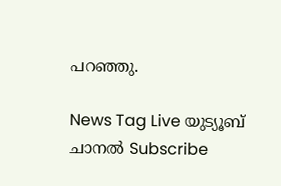പറഞ്ഞു.

News Tag Live യുട്യൂബ് ചാനല്‍ Subscribe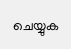ചെയ്യുക